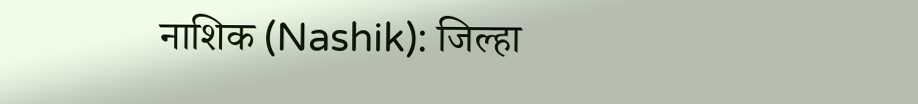नाशिक (Nashik): जिल्हा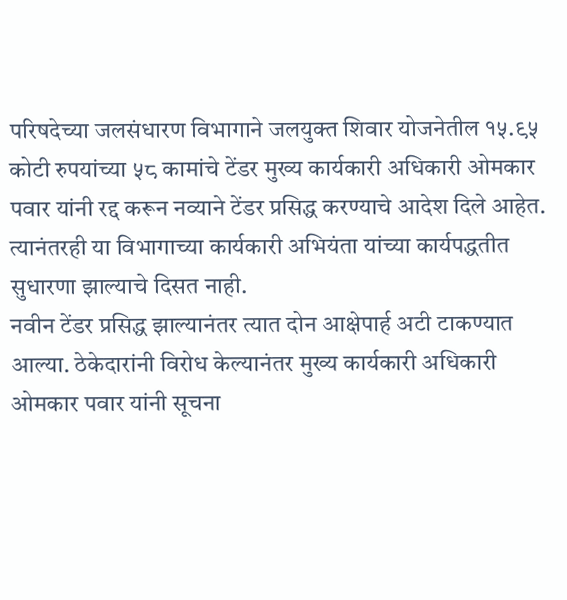परिषदेच्या जलसंधारण विभागाने जलयुक्त शिवार योजनेतील १५.९५ कोटी रुपयांच्या ५८ कामांचे टेंडर मुख्य कार्यकारी अधिकारी ओमकार पवार यांनी रद्द करून नव्याने टेंडर प्रसिद्ध करण्याचे आदेश दिले आहेत. त्यानंतरही या विभागाच्या कार्यकारी अभियंता यांच्या कार्यपद्धतीत सुधारणा झाल्याचे दिसत नाही.
नवीन टेंडर प्रसिद्ध झाल्यानंतर त्यात दोन आक्षेपार्ह अटी टाकण्यात आल्या. ठेकेदारांनी विरोध केल्यानंतर मुख्य कार्यकारी अधिकारी ओमकार पवार यांनी सूचना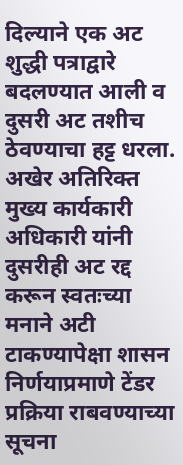दिल्याने एक अट शुद्धी पत्राद्वारे बदलण्यात आली व दुसरी अट तशीच ठेवण्याचा हट्ट धरला. अखेर अतिरिक्त मुख्य कार्यकारी अधिकारी यांनी दुसरीही अट रद्द करून स्वतःच्या मनाने अटी टाकण्यापेक्षा शासन निर्णयाप्रमाणे टेंडर प्रक्रिया राबवण्याच्या सूचना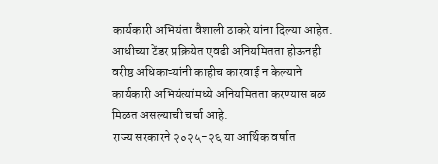कार्यकारी अभियंता वैशाली ठाकरे यांना दिल्या आहेत.
आधीच्या टेंडर प्रक्रियेत एवढी अनियमितता होऊनही वरीष्ठ अधिकाऱ्यांनी काहीच कारवाई न केल्याने कार्यकारी अभियंत्यांमध्ये अनियमितता करण्यास बळ मिळत असल्याची चर्चा आहे.
राज्य सरकारने २०२५-२६ या आर्थिक वर्षात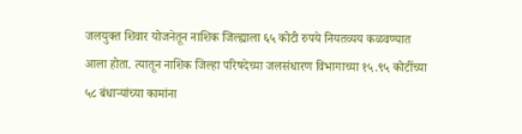जलयुक्त शिवार योजनेतून नाशिक जिल्ह्याला ६५ कोटी रुपये नियतव्यय कळवण्यात आला होता. त्यातून नाशिक जिल्हा परिषदेच्या जलसंधारण विभागाच्या १५.९५ कोटींच्या ५८ बंधाऱ्यांच्या कामांना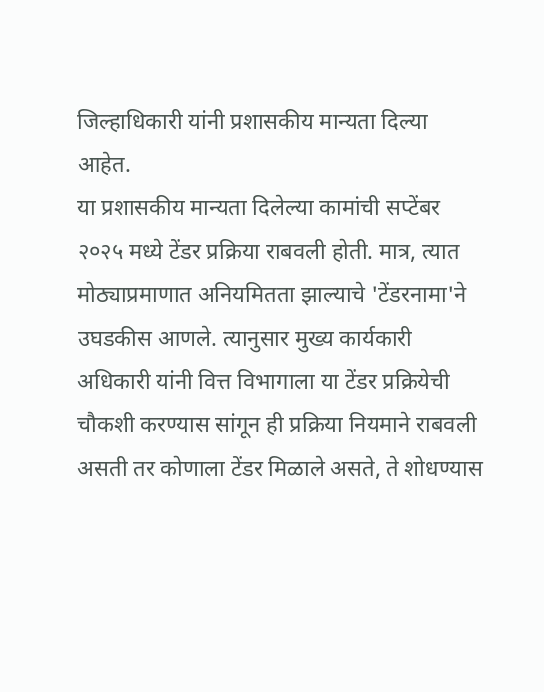जिल्हाधिकारी यांनी प्रशासकीय मान्यता दिल्या आहेत.
या प्रशासकीय मान्यता दिलेल्या कामांची सप्टेंबर २०२५ मध्ये टेंडर प्रक्रिया राबवली होती. मात्र, त्यात मोठ्याप्रमाणात अनियमितता झाल्याचे 'टेंडरनामा'ने उघडकीस आणले. त्यानुसार मुख्य कार्यकारी अधिकारी यांनी वित्त विभागाला या टेंडर प्रक्रियेची चौकशी करण्यास सांगून ही प्रक्रिया नियमाने राबवली असती तर कोणाला टेंडर मिळाले असते, ते शोधण्यास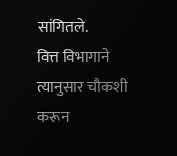सांगितले.
वित्त विभागाने त्यानुसार चौकशी करून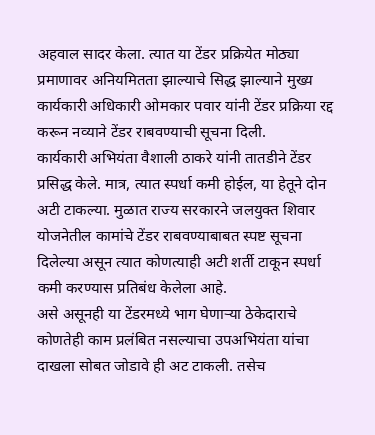अहवाल सादर केला. त्यात या टेंडर प्रक्रियेत मोठ्या प्रमाणावर अनियमितता झाल्याचे सिद्ध झाल्याने मुख्य कार्यकारी अधिकारी ओमकार पवार यांनी टेंडर प्रक्रिया रद्द करून नव्याने टेंडर राबवण्याची सूचना दिली.
कार्यकारी अभियंता वैशाली ठाकरे यांनी तातडीने टेंडर प्रसिद्ध केले. मात्र, त्यात स्पर्धा कमी होईल, या हेतूने दोन अटी टाकल्या. मुळात राज्य सरकारने जलयुक्त शिवार योजनेतील कामांचे टेंडर राबवण्याबाबत स्पष्ट सूचना दिलेल्या असून त्यात कोणत्याही अटी शर्ती टाकून स्पर्धा कमी करण्यास प्रतिबंध केलेला आहे.
असे असूनही या टेंडरमध्ये भाग घेणाऱ्या ठेकेदाराचे कोणतेही काम प्रलंबित नसल्याचा उपअभियंता यांचा दाखला सोबत जोडावे ही अट टाकली. तसेच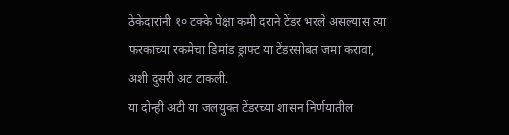ठेकेदारांनी १० टक्के पेक्षा कमी दराने टेंडर भरले असल्यास त्या फरकाच्या रकमेचा डिमांड ड्राफ्ट या टेंडरसोबत जमा करावा, अशी दुसरी अट टाकली.
या दोन्ही अटी या जलयुक्त टेंडरच्या शासन निर्णयातील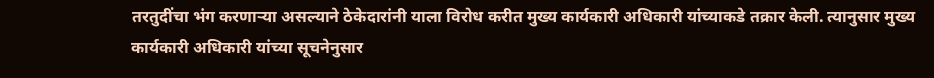तरतुदींचा भंग करणाऱ्या असल्याने ठेकेदारांनी याला विरोध करीत मुख्य कार्यकारी अधिकारी यांच्याकडे तक्रार केली. त्यानुसार मुख्य कार्यकारी अधिकारी यांच्या सूचनेनुसार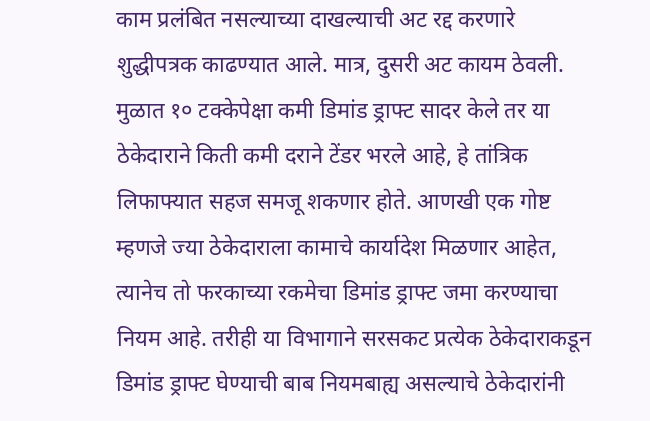काम प्रलंबित नसल्याच्या दाखल्याची अट रद्द करणारे शुद्धीपत्रक काढण्यात आले. मात्र, दुसरी अट कायम ठेवली.
मुळात १० टक्केपेक्षा कमी डिमांड ड्राफ्ट सादर केले तर या ठेकेदाराने किती कमी दराने टेंडर भरले आहे, हे तांत्रिक लिफाफ्यात सहज समजू शकणार होते. आणखी एक गोष्ट म्हणजे ज्या ठेकेदाराला कामाचे कार्यादेश मिळणार आहेत, त्यानेच तो फरकाच्या रकमेचा डिमांड ड्राफ्ट जमा करण्याचा नियम आहे. तरीही या विभागाने सरसकट प्रत्येक ठेकेदाराकडून डिमांड ड्राफ्ट घेण्याची बाब नियमबाह्य असल्याचे ठेकेदारांनी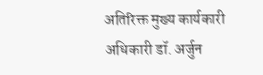अतिरिक्त मुख्य कार्यकारी अधिकारी डॉ. अर्जुन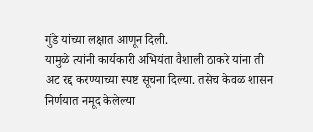गुंडे यांच्या लक्षात आणून दिली.
यामुळे त्यांनी कार्यकारी अभियंता वैशाली ठाकरे यांना ती अट रद्द करण्याच्या स्पष्ट सूचना दिल्या. तसेच केवळ शासन निर्णयात नमूद केलेल्या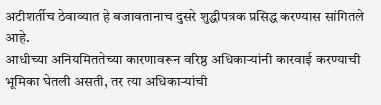अटीशर्तीच ठेवाव्यात हे बजावतानाच दुसरे शुद्धीपत्रक प्रसिद्ध करण्यास सांगितले आहे.
आधीच्या अनियमिततेच्या कारणावरून वरिष्ठ अधिकाऱ्यांनी कारवाई करण्याची भूमिका घेतली असती, तर त्या अधिकाऱ्यांची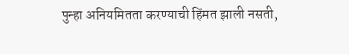पुन्हा अनियमितता करण्याची हिंमत झाली नसती,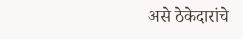असे ठेकेदारांचे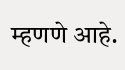म्हणणे आहे.